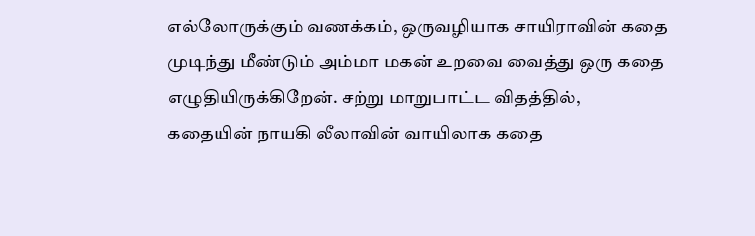எல்லோருக்கும் வணக்கம், ஒருவழியாக சாயிராவின் கதை முடிந்து மீண்டும் அம்மா மகன் உறவை வைத்து ஒரு கதை எழுதியிருக்கிறேன். சற்று மாறுபாட்ட விதத்தில், கதையின் நாயகி லீலாவின் வாயிலாக கதை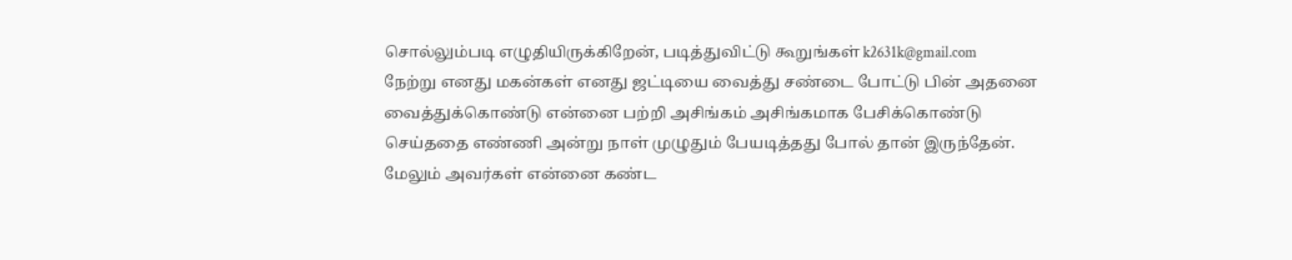சொல்லும்படி எழுதியிருக்கிறேன், படித்துவிட்டு கூறுங்கள் k2631k@gmail.com
நேற்று எனது மகன்கள் எனது ஜட்டியை வைத்து சண்டை போட்டு பின் அதனை வைத்துக்கொண்டு என்னை பற்றி அசிங்கம் அசிங்கமாக பேசிக்கொண்டு செய்ததை எண்ணி அன்று நாள் முழுதும் பேயடித்தது போல் தான் இருந்தேன். மேலும் அவர்கள் என்னை கண்ட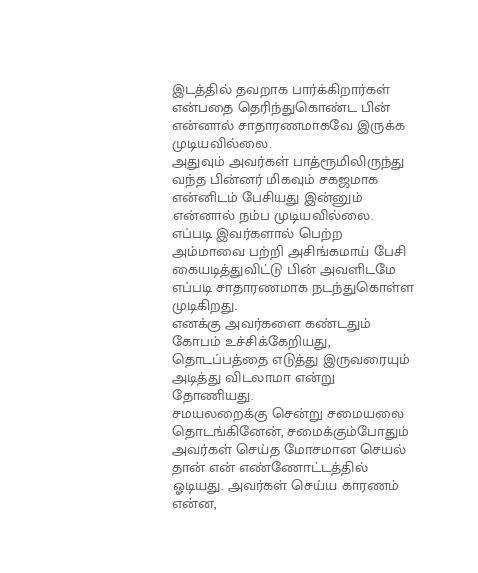இடத்தில் தவறாக பார்க்கிறார்கள் என்பதை தெரிந்துகொண்ட பின் என்னால் சாதாரணமாகவே இருக்க முடியவில்லை.
அதுவும் அவர்கள் பாத்ரூமிலிருந்து வந்த பின்னர் மிகவும் சகஜமாக என்னிடம் பேசியது இன்னும் என்னால் நம்ப முடியவில்லை. எப்படி இவர்களால் பெற்ற அம்மாவை பற்றி அசிங்கமாய் பேசி கையடித்துவிட்டு பின் அவளிடமே எப்படி சாதாரணமாக நடந்துகொள்ள முடிகிறது.
எனக்கு அவர்களை கண்டதும் கோபம் உச்சிக்கேறியது, தொடப்பத்தை எடுத்து இருவரையும் அடித்து விடலாமா என்று தோணியது.
சமயலறைக்கு சென்று சமையலை தொடங்கினேன், சமைக்கும்போதும் அவர்கள் செய்த மோசமான செயல் தான் என் எண்ணோட்டத்தில் ஓடியது. அவர்கள் செய்ய காரணம் என்ன,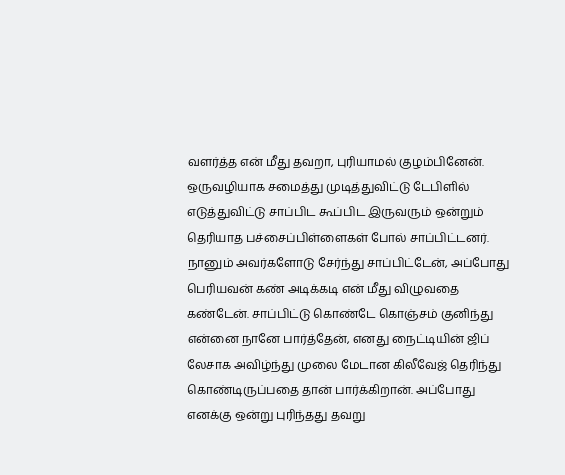வளர்த்த என் மீது தவறா, புரியாமல் குழம்பினேன். ஒருவழியாக சமைத்து முடித்துவிட்டு டேபிளில் எடுத்துவிட்டு சாப்பிட கூப்பிட இருவரும் ஒன்றும் தெரியாத பச்சைப்பிள்ளைகள் போல் சாப்பிட்டனர்.
நானும் அவர்களோடு சேர்ந்து சாப்பிட்டேன், அப்போது பெரியவன் கண் அடிக்கடி என் மீது விழுவதை கண்டேன். சாப்பிட்டு கொண்டே கொஞ்சம் குனிந்து என்னை நானே பார்த்தேன், எனது நைட்டியின் ஜிப் லேசாக அவிழ்ந்து முலை மேடான கிலீவேஜ் தெரிந்து கொண்டிருப்பதை தான் பார்க்கிறான். அப்போது எனக்கு ஒன்று புரிந்தது தவறு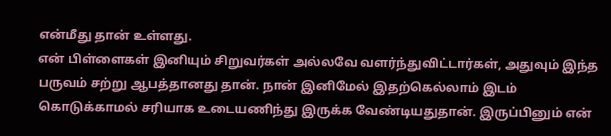என்மீது தான் உள்ளது.
என் பிள்ளைகள் இனியும் சிறுவர்கள் அல்லவே வளர்ந்துவிட்டார்கள், அதுவும் இந்த பருவம் சற்று ஆபத்தானது தான். நான் இனிமேல் இதற்கெல்லாம் இடம் கொடுக்காமல் சரியாக உடையணிந்து இருக்க வேண்டியதுதான். இருப்பினும் என்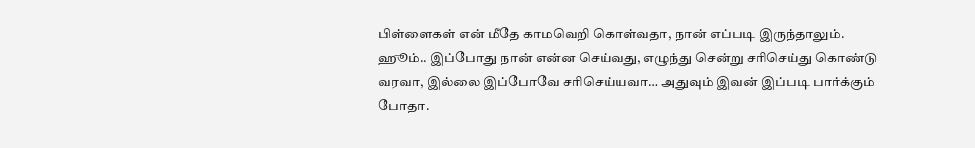பிள்ளைகள் என் மீதே காமவெறி கொள்வதா, நான் எப்படி இருந்தாலும்.
ஹூம்.. இப்போது நான் என்ன செய்வது, எழுந்து சென்று சரிசெய்து கொண்டு வரவா, இல்லை இப்போவே சரிசெய்யவா… அதுவும் இவன் இப்படி பார்க்கும் போதா.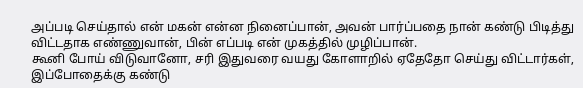அப்படி செய்தால் என் மகன் என்ன நினைப்பான், அவன் பார்ப்பதை நான் கண்டு பிடித்து விட்டதாக எண்ணுவான், பின் எப்படி என் முகத்தில் முழிப்பான்.
கூனி போய் விடுவானோ, சரி இதுவரை வயது கோளாறில் ஏதேதோ செய்து விட்டார்கள், இப்போதைக்கு கண்டு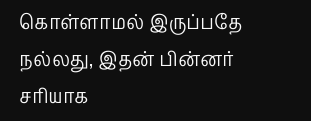கொள்ளாமல் இருப்பதே நல்லது, இதன் பின்னர் சரியாக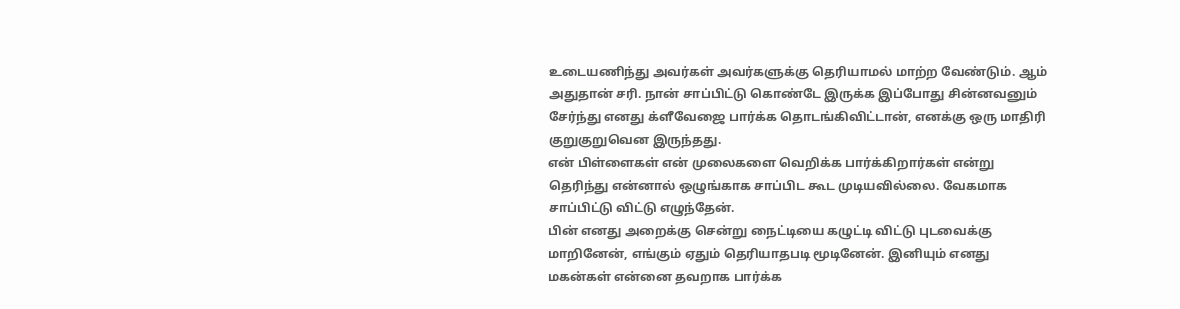உடையணிந்து அவர்கள் அவர்களுக்கு தெரியாமல் மாற்ற வேண்டும். ஆம் அதுதான் சரி. நான் சாப்பிட்டு கொண்டே இருக்க இப்போது சின்னவனும் சேர்ந்து எனது க்ளீவேஜை பார்க்க தொடங்கிவிட்டான், எனக்கு ஒரு மாதிரி குறுகுறுவென இருந்தது.
என் பிள்ளைகள் என் முலைகளை வெறிக்க பார்க்கிறார்கள் என்று தெரிந்து என்னால் ஒழுங்காக சாப்பிட கூட முடியவில்லை. வேகமாக சாப்பிட்டு விட்டு எழுந்தேன்.
பின் எனது அறைக்கு சென்று நைட்டியை கழுட்டி விட்டு புடவைக்கு மாறினேன், எங்கும் ஏதும் தெரியாதபடி மூடினேன். இனியும் எனது மகன்கள் என்னை தவறாக பார்க்க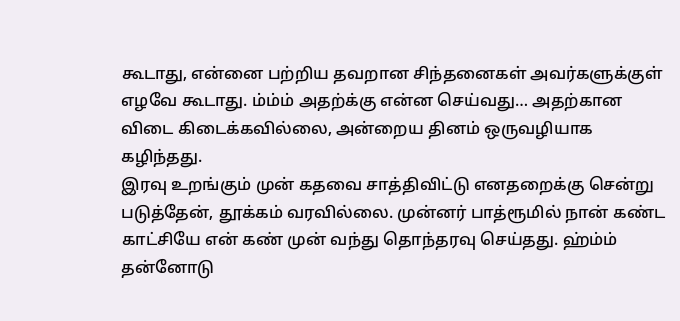கூடாது, என்னை பற்றிய தவறான சிந்தனைகள் அவர்களுக்குள் எழவே கூடாது. ம்ம்ம் அதற்க்கு என்ன செய்வது… அதற்கான விடை கிடைக்கவில்லை, அன்றைய தினம் ஒருவழியாக கழிந்தது.
இரவு உறங்கும் முன் கதவை சாத்திவிட்டு எனதறைக்கு சென்று படுத்தேன், தூக்கம் வரவில்லை. முன்னர் பாத்ரூமில் நான் கண்ட காட்சியே என் கண் முன் வந்து தொந்தரவு செய்தது. ஹ்ம்ம் தன்னோடு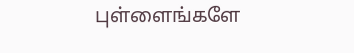புள்ளைங்களே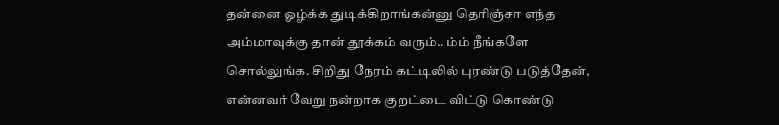தன்னை ஓழ்க்க துடிக்கிறாங்கன்னு தெரிஞ்சா எந்த அம்மாவுக்கு தான் தூக்கம் வரும்.. ம்ம் நீங்களே சொல்லுங்க. சிறிது நேரம் கட்டிலில் புரண்டு படுத்தேன், என்னவர் வேறு நன்றாக குறட்டை விட்டு கொண்டு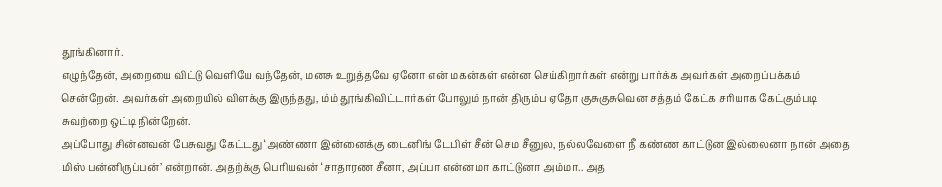தூங்கினார்.
எழுந்தேன், அறையை விட்டு வெளியே வந்தேன், மனசு உறுத்தவே ஏனோ என் மகன்கள் என்ன செய்கிறார்கள் என்று பார்க்க அவர்கள் அறைப்பக்கம் சென்றேன். அவர்கள் அறையில் விளக்கு இருந்தது, ம்ம் தூங்கிவிட்டார்கள் போலும் நான் திரும்ப ஏதோ குசுகுசுவென சத்தம் கேட்க சரியாக கேட்கும்படி சுவற்றை ஒட்டி நின்றேன்.
அப்போது சின்னவன் பேசுவது கேட்டது ‘அண்ணா இன்னைக்கு டைனிங் டேபிள் சீன் செம சீனுல, நல்லவேளை நீ கண்ண காட்டுன இல்லைனா நான் அதை மிஸ் பன்னிருப்பன்’ என்றான். அதற்க்கு பெரியவன் ‘சாதாரண சீனா, அப்பா என்னமா காட்டுனா அம்மா.. அத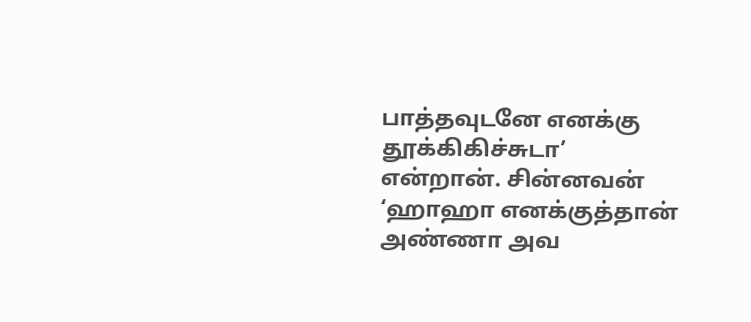பாத்தவுடனே எனக்கு தூக்கிகிச்சுடா’ என்றான். சின்னவன் ‘ஹாஹா எனக்குத்தான் அண்ணா அவ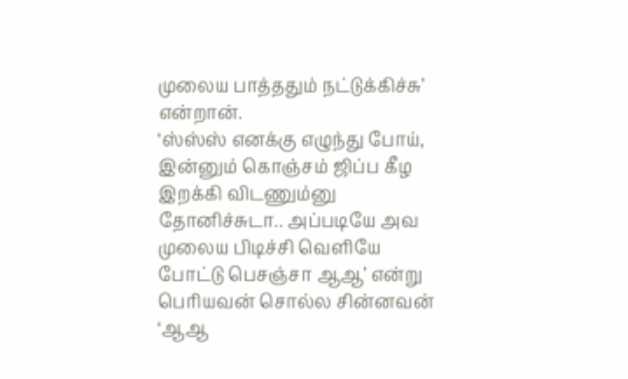முலைய பாத்ததும் நட்டுக்கிச்சு’ என்றான்.
‘ஸ்ஸ்ஸ் எனக்கு எழுந்து போய், இன்னும் கொஞ்சம் ஜிப்ப கீழ இறக்கி விடணும்னு தோனிச்சுடா.. அப்படியே அவ முலைய பிடிச்சி வெளியே போட்டு பெசஞ்சா ஆஆ’ என்று பெரியவன் சொல்ல சின்னவன் ‘ஆஆ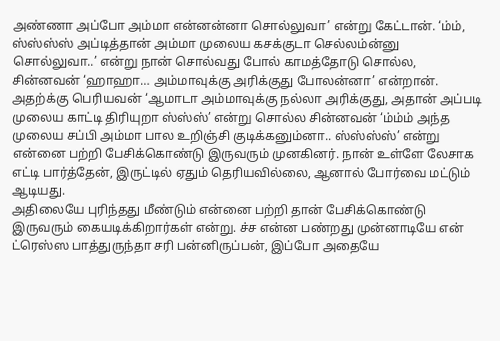அண்ணா அப்போ அம்மா என்னன்னா சொல்லுவா’ என்று கேட்டான். ‘ம்ம், ஸ்ஸ்ஸ்ஸ் அப்டித்தான் அம்மா முலைய கசக்குடா செல்லம்ன்னு சொல்லுவா..’ என்று நான் சொல்வது போல் காமத்தோடு சொல்ல, சின்னவன் ‘ஹாஹா… அம்மாவுக்கு அரிக்குது போலன்னா’ என்றான்.
அதற்க்கு பெரியவன் ‘ஆமாடா அம்மாவுக்கு நல்லா அரிக்குது, அதான் அப்படி முலைய காட்டி திரியுறா ஸ்ஸ்ஸ்’ என்று சொல்ல சின்னவன் ‘ம்ம்ம் அந்த முலைய சப்பி அம்மா பால உறிஞ்சி குடிக்கனும்னா.. ஸ்ஸ்ஸ்ஸ்’ என்று என்னை பற்றி பேசிக்கொண்டு இருவரும் முனகினர். நான் உள்ளே லேசாக எட்டி பார்த்தேன், இருட்டில் ஏதும் தெரியவில்லை, ஆனால் போர்வை மட்டும் ஆடியது.
அதிலையே புரிந்தது மீண்டும் என்னை பற்றி தான் பேசிக்கொண்டு இருவரும் கையடிக்கிறார்கள் என்று. ச்ச என்ன பண்றது முன்னாடியே என் ட்ரெஸ்ஸ பாத்துருந்தா சரி பன்னிருப்பன், இப்போ அதையே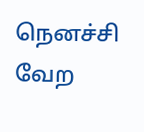நெனச்சி வேற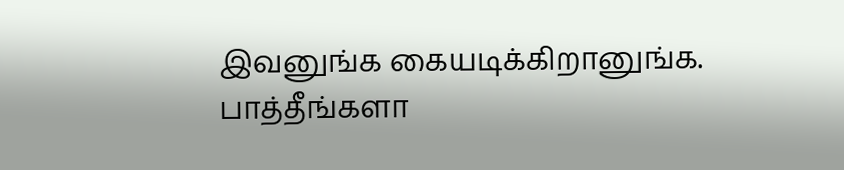இவனுங்க கையடிக்கிறானுங்க. பாத்தீங்களா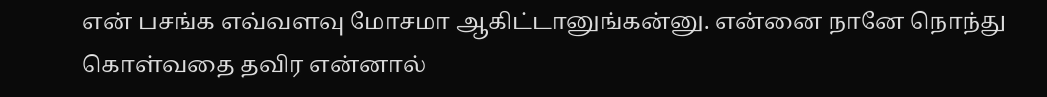என் பசங்க எவ்வளவு மோசமா ஆகிட்டானுங்கன்னு. என்னை நானே நொந்து கொள்வதை தவிர என்னால்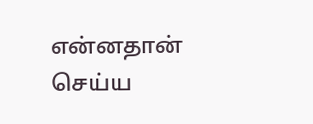என்னதான் செய்ய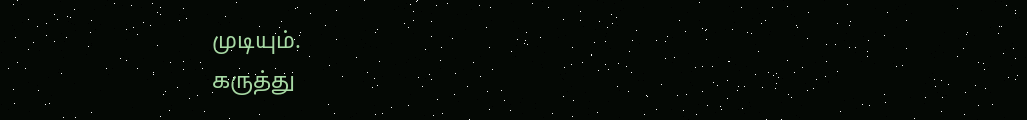முடியும்.
கருத்து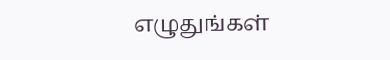எழுதுங்கள்